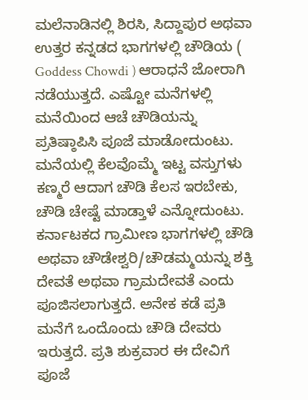ಮಲೆನಾಡಿನಲ್ಲಿ ಶಿರಸಿ, ಸಿದ್ದಾಪುರ ಅಥವಾ ಉತ್ತರ ಕನ್ನಡದ ಭಾಗಗಳಲ್ಲಿ ಚೌಡಿಯ ( Goddess Chowdi ) ಆರಾಧನೆ ಜೋರಾಗಿ ನಡೆಯುತ್ತದೆ. ಎಷ್ಟೋ ಮನೆಗಳಲ್ಲಿ ಮನೆಯಿಂದ ಆಚೆ ಚೌಡಿಯನ್ನು ಪ್ರತಿಷ್ಠಾಪಿಸಿ ಪೂಜೆ ಮಾಡೋದುಂಟು. ಮನೆಯಲ್ಲಿ ಕೆಲವೊಮ್ಮೆ ಇಟ್ಟ ವಸ್ತುಗಳು ಕಣ್ಮರೆ ಆದಾಗ ಚೌಡಿ ಕೆಲಸ ಇರಬೇಕು, ಚೌಡಿ ಚೇಷ್ಟೆ ಮಾಡ್ತಾಳೆ ಎನ್ನೋದುಂಟು.
ಕರ್ನಾಟಕದ ಗ್ರಾಮೀಣ ಭಾಗಗಳಲ್ಲಿ ಚೌಡಿ ಅಥವಾ ಚೌಡೇಶ್ವರಿ/ಚೌಡಮ್ಮಯನ್ನು ಶಕ್ತಿ ದೇವತೆ ಅಥವಾ ಗ್ರಾಮದೇವತೆ ಎಂದು ಪೂಜಿಸಲಾಗುತ್ತದೆ. ಅನೇಕ ಕಡೆ ಪ್ರತಿ ಮನೆಗೆ ಒಂದೊಂದು ಚೌಡಿ ದೇವರು ಇರುತ್ತದೆ. ಪ್ರತಿ ಶುಕ್ರವಾರ ಈ ದೇವಿಗೆ ಪೂಜೆ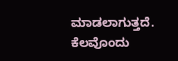ಮಾಡಲಾಗುತ್ತದೆ. ಕೆಲವೊಂದು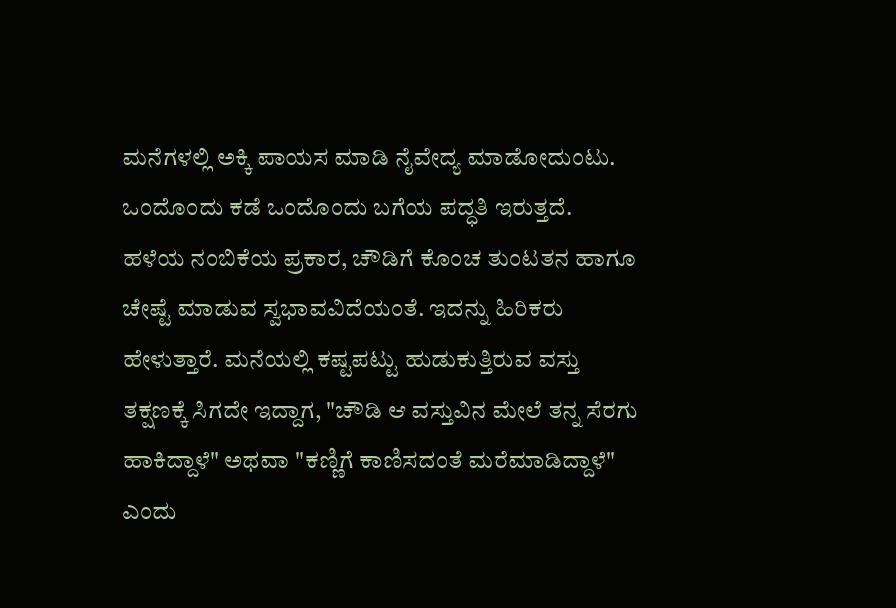ಮನೆಗಳಲ್ಲಿ ಅಕ್ಕಿ ಪಾಯಸ ಮಾಡಿ ನೈವೇದ್ಯ ಮಾಡೋದುಂಟು. ಒಂದೊಂದು ಕಡೆ ಒಂದೊಂದು ಬಗೆಯ ಪದ್ಧತಿ ಇರುತ್ತದೆ.
ಹಳೆಯ ನಂಬಿಕೆಯ ಪ್ರಕಾರ, ಚೌಡಿಗೆ ಕೊಂಚ ತುಂಟತನ ಹಾಗೂ ಚೇಷ್ಟೆ ಮಾಡುವ ಸ್ವಭಾವವಿದೆಯಂತೆ. ಇದನ್ನು ಹಿರಿಕರು ಹೇಳುತ್ತಾರೆ. ಮನೆಯಲ್ಲಿ ಕಷ್ಟಪಟ್ಟು ಹುಡುಕುತ್ತಿರುವ ವಸ್ತು ತಕ್ಷಣಕ್ಕೆ ಸಿಗದೇ ಇದ್ದಾಗ, "ಚೌಡಿ ಆ ವಸ್ತುವಿನ ಮೇಲೆ ತನ್ನ ಸೆರಗು ಹಾಕಿದ್ದಾಳೆ" ಅಥವಾ "ಕಣ್ಣಿಗೆ ಕಾಣಿಸದಂತೆ ಮರೆಮಾಡಿದ್ದಾಳೆ" ಎಂದು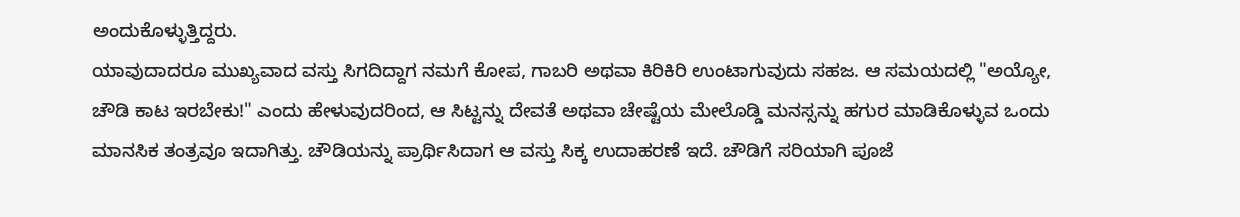ಅಂದುಕೊಳ್ಳುತ್ತಿದ್ದರು.
ಯಾವುದಾದರೂ ಮುಖ್ಯವಾದ ವಸ್ತು ಸಿಗದಿದ್ದಾಗ ನಮಗೆ ಕೋಪ, ಗಾಬರಿ ಅಥವಾ ಕಿರಿಕಿರಿ ಉಂಟಾಗುವುದು ಸಹಜ. ಆ ಸಮಯದಲ್ಲಿ "ಅಯ್ಯೋ, ಚೌಡಿ ಕಾಟ ಇರಬೇಕು!" ಎಂದು ಹೇಳುವುದರಿಂದ, ಆ ಸಿಟ್ಟನ್ನು ದೇವತೆ ಅಥವಾ ಚೇಷ್ಟೆಯ ಮೇಲೊಡ್ಡಿ ಮನಸ್ಸನ್ನು ಹಗುರ ಮಾಡಿಕೊಳ್ಳುವ ಒಂದು ಮಾನಸಿಕ ತಂತ್ರವೂ ಇದಾಗಿತ್ತು. ಚೌಡಿಯನ್ನು ಪ್ರಾರ್ಥಿಸಿದಾಗ ಆ ವಸ್ತು ಸಿಕ್ಕ ಉದಾಹರಣೆ ಇದೆ. ಚೌಡಿಗೆ ಸರಿಯಾಗಿ ಪೂಜೆ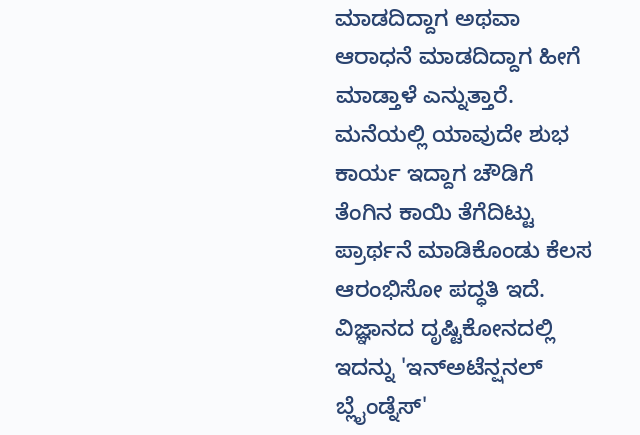ಮಾಡದಿದ್ದಾಗ ಅಥವಾ ಆರಾಧನೆ ಮಾಡದಿದ್ದಾಗ ಹೀಗೆ ಮಾಡ್ತಾಳೆ ಎನ್ನುತ್ತಾರೆ. ಮನೆಯಲ್ಲಿ ಯಾವುದೇ ಶುಭ ಕಾರ್ಯ ಇದ್ದಾಗ ಚೌಡಿಗೆ ತೆಂಗಿನ ಕಾಯಿ ತೆಗೆದಿಟ್ಟು ಪ್ರಾರ್ಥನೆ ಮಾಡಿಕೊಂಡು ಕೆಲಸ ಆರಂಭಿಸೋ ಪದ್ಧತಿ ಇದೆ.
ವಿಜ್ಞಾನದ ದೃಷ್ಟಿಕೋನದಲ್ಲಿ ಇದನ್ನು 'ಇನ್ಅಟೆನ್ಷನಲ್ ಬ್ಲೈಂಡ್ನೆಸ್'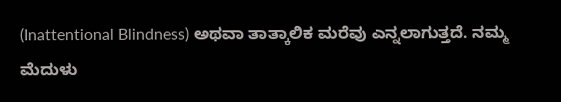(Inattentional Blindness) ಅಥವಾ ತಾತ್ಕಾಲಿಕ ಮರೆವು ಎನ್ನಲಾಗುತ್ತದೆ. ನಮ್ಮ ಮೆದುಳು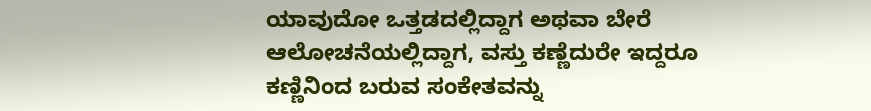ಯಾವುದೋ ಒತ್ತಡದಲ್ಲಿದ್ದಾಗ ಅಥವಾ ಬೇರೆ ಆಲೋಚನೆಯಲ್ಲಿದ್ದಾಗ, ವಸ್ತು ಕಣ್ಣೆದುರೇ ಇದ್ದರೂ ಕಣ್ಣಿನಿಂದ ಬರುವ ಸಂಕೇತವನ್ನು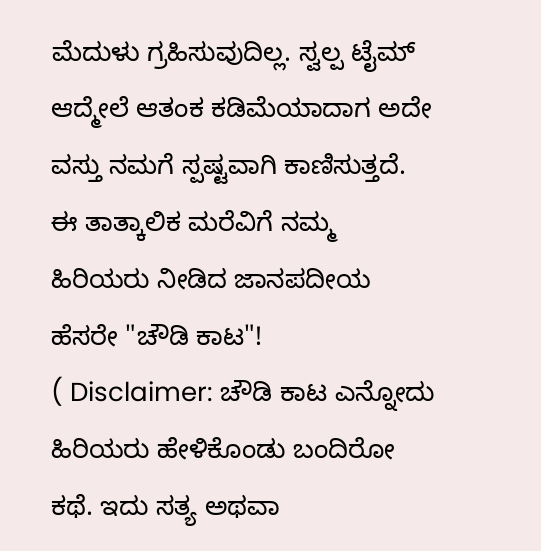ಮೆದುಳು ಗ್ರಹಿಸುವುದಿಲ್ಲ. ಸ್ವಲ್ಪ ಟೈಮ್ ಆದ್ಮೇಲೆ ಆತಂಕ ಕಡಿಮೆಯಾದಾಗ ಅದೇ ವಸ್ತು ನಮಗೆ ಸ್ಪಷ್ಟವಾಗಿ ಕಾಣಿಸುತ್ತದೆ. ಈ ತಾತ್ಕಾಲಿಕ ಮರೆವಿಗೆ ನಮ್ಮ ಹಿರಿಯರು ನೀಡಿದ ಜಾನಪದೀಯ ಹೆಸರೇ "ಚೌಡಿ ಕಾಟ"!
( Disclaimer: ಚೌಡಿ ಕಾಟ ಎನ್ನೋದು ಹಿರಿಯರು ಹೇಳಿಕೊಂಡು ಬಂದಿರೋ ಕಥೆ. ಇದು ಸತ್ಯ ಅಥವಾ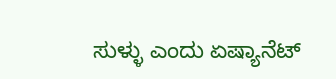ಸುಳ್ಳು ಎಂದು ಏಷ್ಯಾನೆಟ್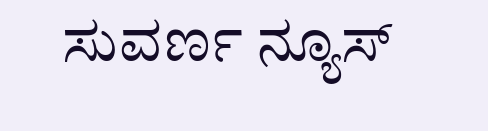ಸುವರ್ಣ ನ್ಯೂಸ್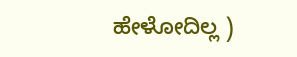ಹೇಳೋದಿಲ್ಲ )